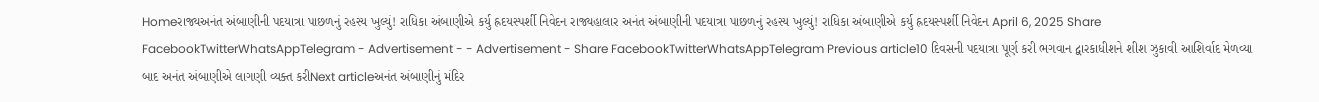Homeરાજ્યઅનંત અંબાણીની પદયાત્રા પાછળનું રહસ્ય ખુલ્યું! રાધિકા અંબાણીએ કર્યુ હ્રદયસ્પર્શી નિવેદન રાજ્યહાલાર અનંત અંબાણીની પદયાત્રા પાછળનું રહસ્ય ખુલ્યું! રાધિકા અંબાણીએ કર્યુ હ્રદયસ્પર્શી નિવેદન April 6, 2025 Share FacebookTwitterWhatsAppTelegram - Advertisement - - Advertisement - Share FacebookTwitterWhatsAppTelegram Previous article10 દિવસની પદયાત્રા પૂર્ણ કરી ભગવાન દ્વારકાધીશને શીશ ઝુકાવી આશિર્વાદ મેળવ્યા બાદ અનંત અંબાણીએ લાગણી વ્યક્ત કરીNext articleઅનંત અંબાણીનું મંદિર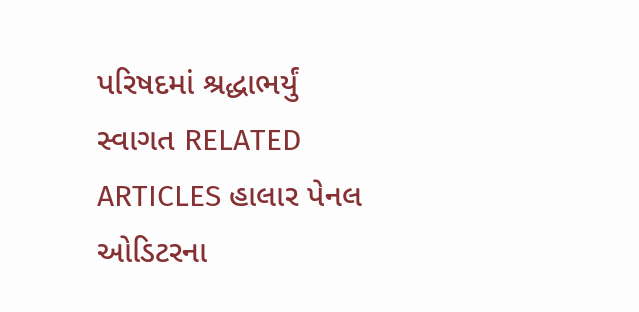પરિષદમાં શ્રદ્ધાભર્યું સ્વાગત RELATED ARTICLES હાલાર પેનલ ઓડિટરના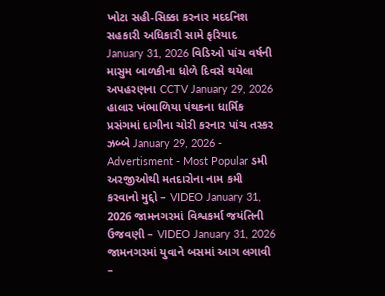ખોટા સહી-સિક્કા કરનાર મદદનિશ સહકારી અધિકારી સામે ફરિયાદ January 31, 2026 વિડિઓ પાંચ વર્ષની માસુમ બાળકીના ધોળે દિવસે થયેલા અપહરણના CCTV January 29, 2026 હાલાર ખંભાળિયા પંથકના ધાર્મિક પ્રસંગમાં દાગીના ચોરી કરનાર પાંચ તસ્કર ઝબ્બે January 29, 2026 - Advertisment - Most Popular ડમી અરજીઓથી મતદારોના નામ કમી કરવાનો મુદ્દો – VIDEO January 31, 2026 જામનગરમાં વિશ્વકર્મા જયંતિની ઉજવણી – VIDEO January 31, 2026 જામનગરમાં યુવાને બસમાં આગ લગાવી –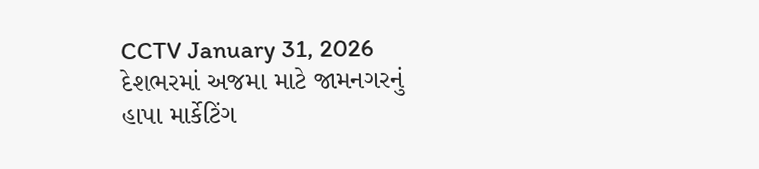CCTV January 31, 2026 દેશભરમાં અજમા માટે જામનગરનું હાપા માર્કેટિંગ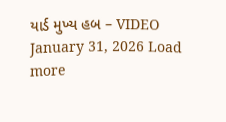યાર્ડ મુખ્ય હબ – VIDEO January 31, 2026 Load more